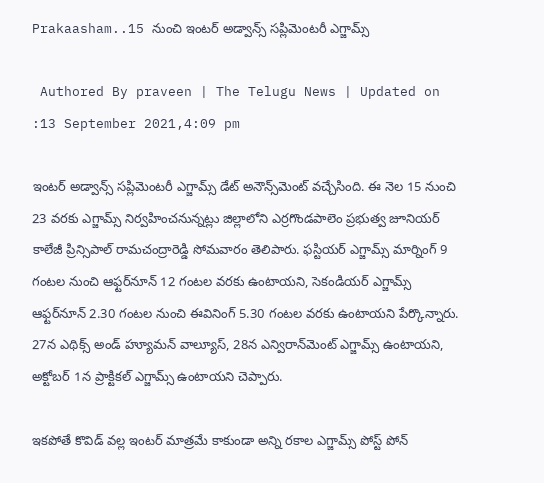Prakaasham..15 నుంచి ఇంటర్ అడ్వాన్స్ సప్లిమెంటరీ ఎగ్జామ్స్

 Authored By praveen | The Telugu News | Updated on :13 September 2021,4:09 pm

ఇంటర్ అడ్వాన్స్ సప్లిమెంటరీ ఎగ్జామ్స్ డేట్ అనౌన్స్‌మెంట్ వచ్చేసింది. ఈ నెల 15 నుంచి 23 వరకు ఎగ్జామ్స్ నిర్వహించనున్నట్లు జిల్లాలోని ఎర్రగొండపాలెం ప్రభుత్వ జూనియర్ కాలేజీ ప్రిన్సిపాల్ రామచంద్రారెడ్డి సోమవారం తెలిపారు. ఫస్టియర్ ఎగ్జామ్స్ మార్నింగ్ 9 గంటల నుంచి ఆఫ్టర్‌నూన్ 12 గంటల వరకు ఉంటాయని, సెకండియర్ ఎగ్జామ్స్ ఆఫ్టర్‌నూన్ 2.30 గంటల నుంచి ఈవినింగ్ 5.30 గంటల వరకు ఉంటాయని పేర్కొన్నారు. 27న ఎథిక్స్ అండ్ హ్యూమన్ వాల్యూస్, 28న ఎన్విరాన్‌మెంట్ ఎగ్జామ్స్ ఉంటాయని, అక్టోబర్ 1న ప్రాక్టికల్ ఎగ్జామ్స్ ఉంటాయని చెప్పారు.

ఇకపోతే కొవిడ్ వల్ల ఇంటర్ మాత్రమే కాకుండా అన్ని రకాల ఎగ్జామ్స్ పోస్ట్ పోన్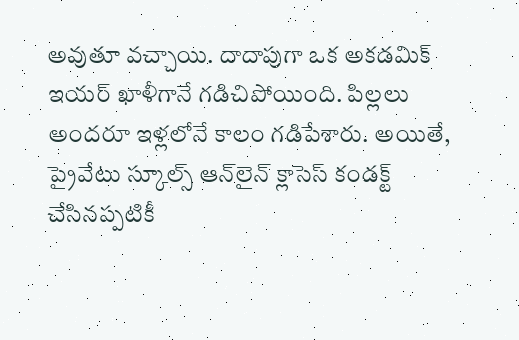అవుతూ వచ్చాయి. దాదాపుగా ఒక అకడమిక్ ఇయర్ ఖాళీగానే గడిచిపోయింది. పిల్లలు అందరూ ఇళ్లలోనే కాలం గడిపేశారు. అయితే, ప్రైవేటు స్కూల్స్ ఆన్‌లైన్ క్లాసెస్ కండక్ట్ చేసినప్పటికీ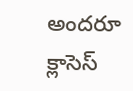అందరూ క్లాసెస్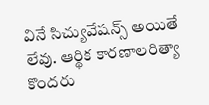వినే సిచ్యువేషన్స్ అయితే లేవు. ఆర్థిక కారణాలరిత్యా కొందరు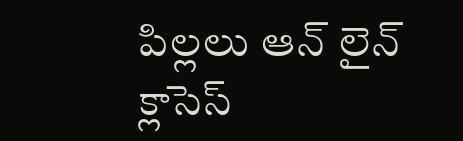పిల్లలు ఆన్ లైన్ క్లాసెస్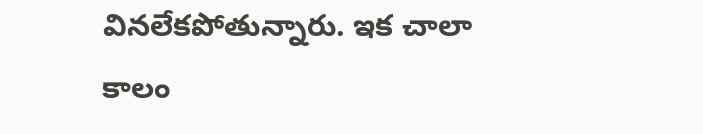వినలేకపోతున్నారు. ఇక చాలా కాలం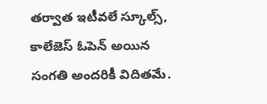తర్వాత ఇటీవలే స్కూల్స్, కాలేజెస్ ఓపెన్ అయిన సంగతి అందరికీ విదితమే.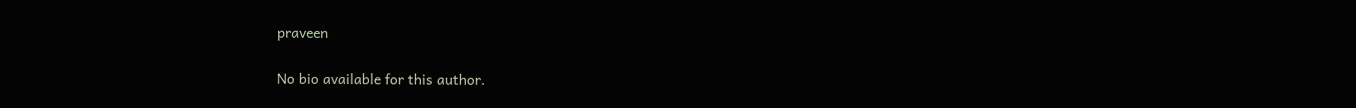praveen

No bio available for this author.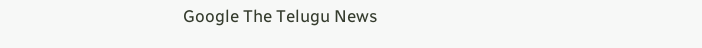Google The Telugu News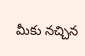మీకు నచ్చిన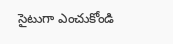సైటుగా ఎంచుకోండి